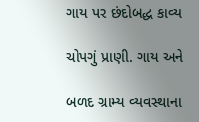ગાય પર છંદોબદ્ધ કાવ્ય

ચોપગું પ્રાણી. ગાય અને

બળદ ગ્રામ્ય વ્યવસ્થાના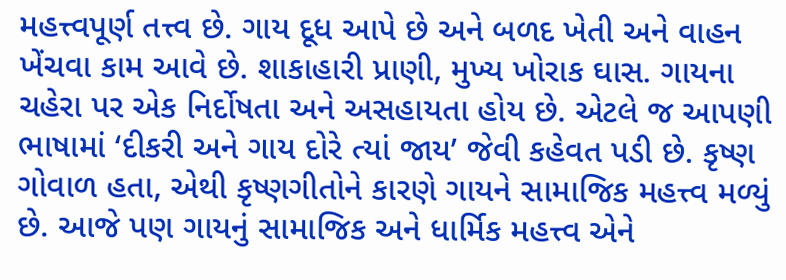મહત્ત્વપૂર્ણ તત્ત્વ છે. ગાય દૂધ આપે છે અને બળદ ખેતી અને વાહન ખેંચવા કામ આવે છે. શાકાહારી પ્રાણી, મુખ્ય ખોરાક ઘાસ. ગાયના ચહેરા પર એક નિર્દોષતા અને અસહાયતા હોય છે. એટલે જ આપણી ભાષામાં ‘દીકરી અને ગાય દોરે ત્યાં જાય’ જેવી કહેવત પડી છે. કૃષ્ણ ગોવાળ હતા, એથી કૃષ્ણગીતોને કારણે ગાયને સામાજિક મહત્ત્વ મળ્યું છે. આજે પણ ગાયનું સામાજિક અને ધાર્મિક મહત્ત્વ એને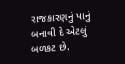રાજકારણનું પાનું બનાવી દે એટલું બળકટ છે.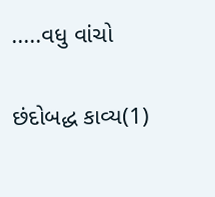.....વધુ વાંચો

છંદોબદ્ધ કાવ્ય(1)